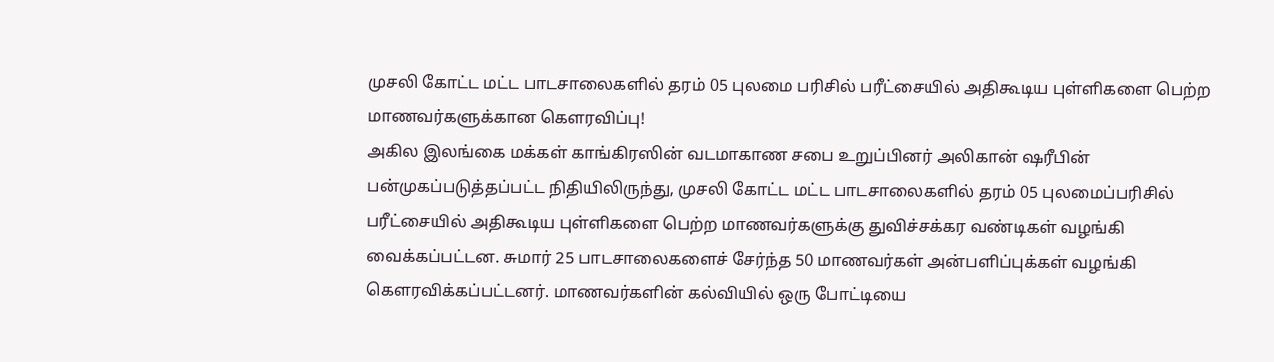முசலி கோட்ட மட்ட பாடசாலைகளில் தரம் 05 புலமை பரிசில் பரீட்சையில் அதிகூடிய புள்ளிகளை பெற்ற மாணவர்களுக்கான கெளரவிப்பு!
அகில இலங்கை மக்கள் காங்கிரஸின் வடமாகாண சபை உறுப்பினர் அலிகான் ஷரீபின் பன்முகப்படுத்தப்பட்ட நிதியிலிருந்து, முசலி கோட்ட மட்ட பாடசாலைகளில் தரம் 05 புலமைப்பரிசில் பரீட்சையில் அதிகூடிய புள்ளிகளை பெற்ற மாணவர்களுக்கு துவிச்சக்கர வண்டிகள் வழங்கி வைக்கப்பட்டன. சுமார் 25 பாடசாலைகளைச் சேர்ந்த 50 மாணவர்கள் அன்பளிப்புக்கள் வழங்கி கெளரவிக்கப்பட்டனர். மாணவர்களின் கல்வியில் ஒரு போட்டியை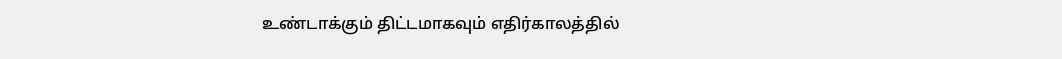உண்டாக்கும் திட்டமாகவும் எதிர்காலத்தில்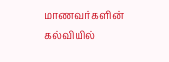மாணவர்களின் கல்வியில்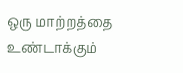ஒரு மாற்றத்தை உண்டாக்கும்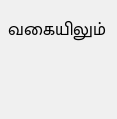வகையிலும்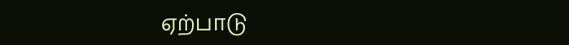ஏற்பாடு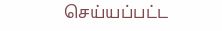செய்யப்பட்ட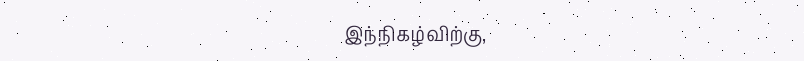இந்நிகழ்விற்கு,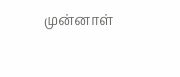முன்னாள்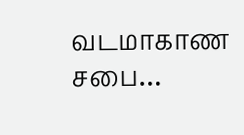வடமாகாண சபை…